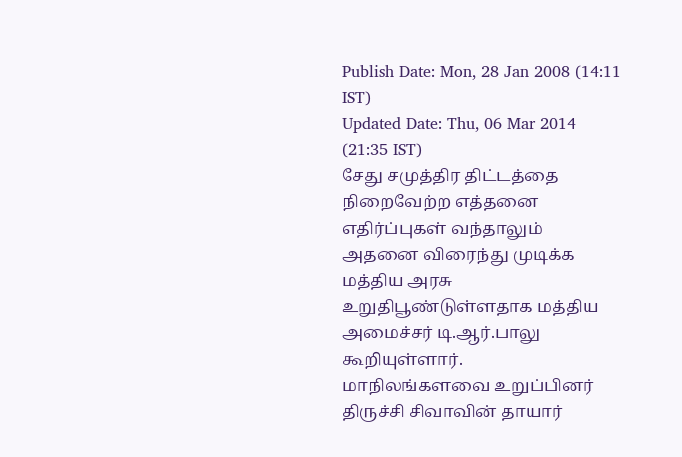Publish Date: Mon, 28 Jan 2008 (14:11 IST)
Updated Date: Thu, 06 Mar 2014 (21:35 IST)
சேது சமுத்திர திட்டத்தை நிறைவேற்ற எத்தனை எதிர்ப்புகள் வந்தாலும் அதனை விரைந்து முடிக்க மத்திய அரசு உறுதிபூண்டுள்ளதாக மத்திய அமைச்சர் டி.ஆர்.பாலு கூறியுள்ளார்.
மாநிலங்களவை உறுப்பினர் திருச்சி சிவாவின் தாயார்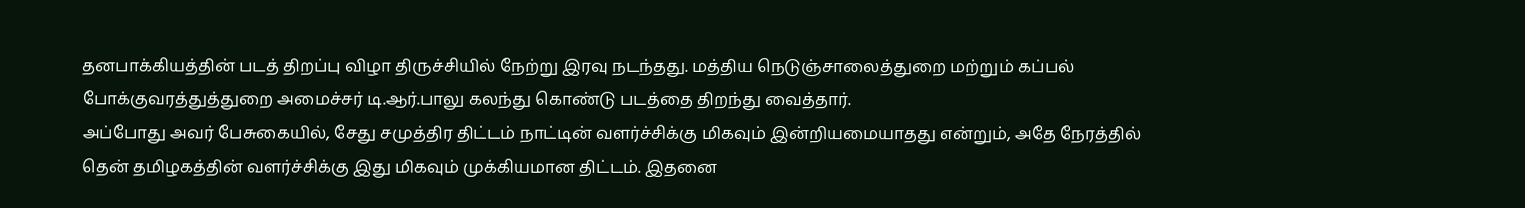தனபாக்கியத்தின் படத் திறப்பு விழா திருச்சியில் நேற்று இரவு நடந்தது. மத்திய நெடுஞ்சாலைத்துறை மற்றும் கப்பல் போக்குவரத்துத்துறை அமைச்சர் டி.ஆர்.பாலு கலந்து கொண்டு படத்தை திறந்து வைத்தார்.
அப்போது அவர் பேசுகையில், சேது சமுத்திர திட்டம் நாட்டின் வளர்ச்சிக்கு மிகவும் இன்றியமையாதது என்றும், அதே நேரத்தில் தென் தமிழகத்தின் வளர்ச்சிக்கு இது மிகவும் முக்கியமான திட்டம். இதனை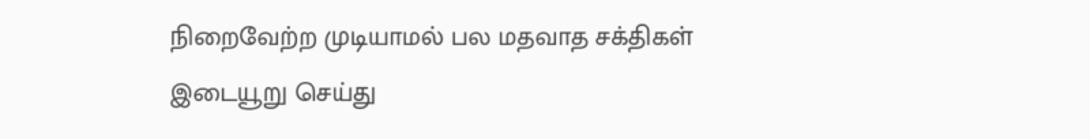நிறைவேற்ற முடியாமல் பல மதவாத சக்திகள் இடையூறு செய்து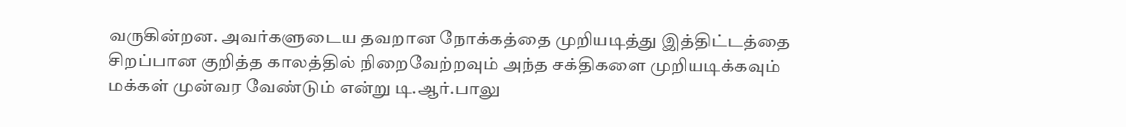வருகின்றன. அவர்களுடைய தவறான நோக்கத்தை முறியடித்து இத்திட்டத்தை சிறப்பான குறித்த காலத்தில் நிறைவேற்றவும் அந்த சக்திகளை முறியடிக்கவும் மக்கள் முன்வர வேண்டும் என்று டி.ஆர்.பாலு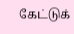கேட்டுக்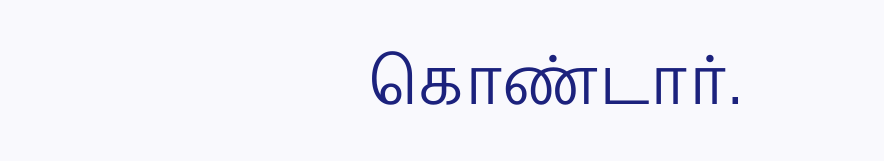கொண்டார்.